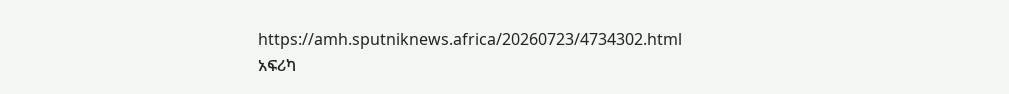https://amh.sputniknews.africa/20260723/4734302.html
አፍሪካ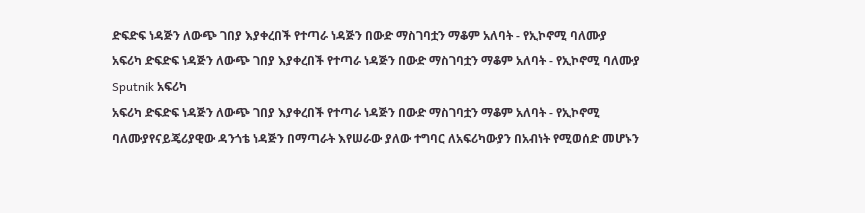ድፍድፍ ነዳጅን ለውጭ ገበያ እያቀረበች የተጣራ ነዳጅን በውድ ማስገባቷን ማቆም አለባት - የኢኮኖሚ ባለሙያ
አፍሪካ ድፍድፍ ነዳጅን ለውጭ ገበያ እያቀረበች የተጣራ ነዳጅን በውድ ማስገባቷን ማቆም አለባት - የኢኮኖሚ ባለሙያ
Sputnik አፍሪካ
አፍሪካ ድፍድፍ ነዳጅን ለውጭ ገበያ እያቀረበች የተጣራ ነዳጅን በውድ ማስገባቷን ማቆም አለባት - የኢኮኖሚ ባለሙያየናይጄሪያዊው ዳንጎቴ ነዳጅን በማጣራት እየሠራው ያለው ተግባር ለአፍሪካውያን በአብነት የሚወሰድ መሆኑን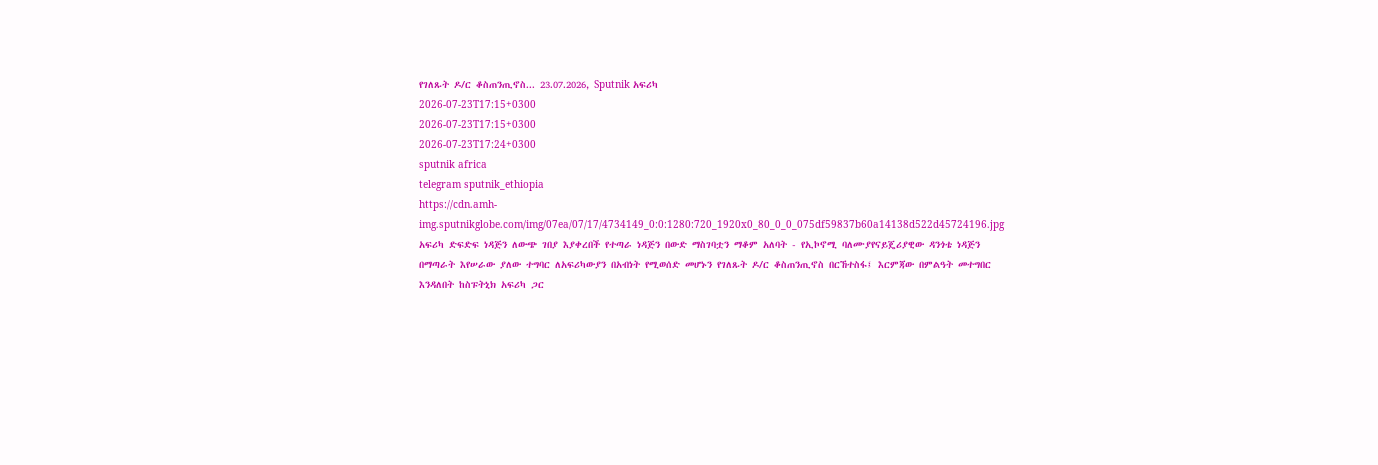የገለጹት ዶ/ር ቆስጠንጢኖስ... 23.07.2026, Sputnik አፍሪካ
2026-07-23T17:15+0300
2026-07-23T17:15+0300
2026-07-23T17:24+0300
sputnik africa
telegram sputnik_ethiopia
https://cdn.amh-img.sputnikglobe.com/img/07ea/07/17/4734149_0:0:1280:720_1920x0_80_0_0_075df59837b60a14138d522d45724196.jpg
አፍሪካ ድፍድፍ ነዳጅን ለውጭ ገበያ እያቀረበች የተጣራ ነዳጅን በውድ ማስገባቷን ማቆም አለባት - የኢኮኖሚ ባለሙያየናይጄሪያዊው ዳንጎቴ ነዳጅን በማጣራት እየሠራው ያለው ተግባር ለአፍሪካውያን በአብነት የሚወሰድ መሆኑን የገለጹት ዶ/ር ቆስጠንጢኖስ በርኸተስፋ፤ እርምጃው በምልዓት መተግበር እንዳለበት ከስፑትኒክ አፍሪካ ጋር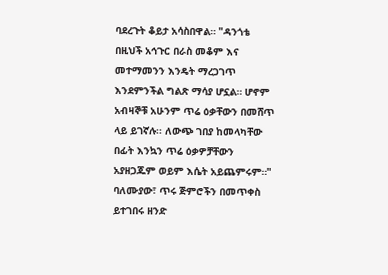ባደረጉት ቆይታ አሳስበዋል። "ዳንጎቴ በዚህች አኅጉር በራስ መቆም እና መተማመንን እንዴት ማረጋገጥ እንደምንችል ግልጽ ማሳያ ሆኗል። ሆኖም አብዛኞቹ አሁንም ጥሬ ዕቃቸውን በመሸጥ ላይ ይገኛሉ፡፡ ለውጭ ገበያ ከመላካቸው በፊት እንኳን ጥሬ ዕቃዎቻቸውን አያዘጋጁም ወይም እሴት አይጨምሩም።" ባለሙያው፣ ጥሩ ጅምሮችን በመጥቀስ ይተገበሩ ዘንድ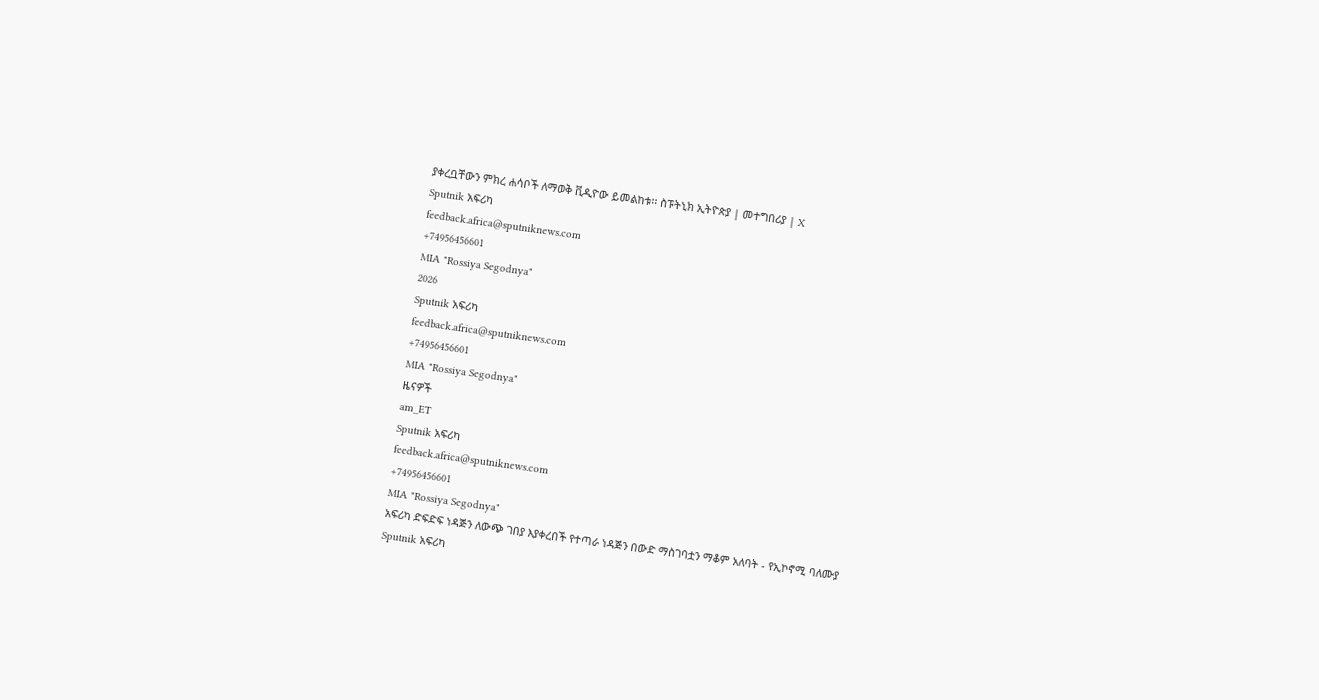ያቀረቧቸውን ምክረ ሐሳቦች ለማወቅ ቪዲዮው ይመልከቱ፡፡ ስፑትኒክ ኢትዮጵያ | መተግበሪያ | X
Sputnik አፍሪካ
feedback.africa@sputniknews.com
+74956456601
MIA "Rossiya Segodnya"
2026
Sputnik አፍሪካ
feedback.africa@sputniknews.com
+74956456601
MIA "Rossiya Segodnya"
ዜናዎች
am_ET
Sputnik አፍሪካ
feedback.africa@sputniknews.com
+74956456601
MIA "Rossiya Segodnya"
አፍሪካ ድፍድፍ ነዳጅን ለውጭ ገበያ እያቀረበች የተጣራ ነዳጅን በውድ ማስገባቷን ማቆም አለባት - የኢኮኖሚ ባለሙያ
Sputnik አፍሪካ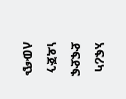አፍሪካ ድፍድፍ ነዳጅን ለውጭ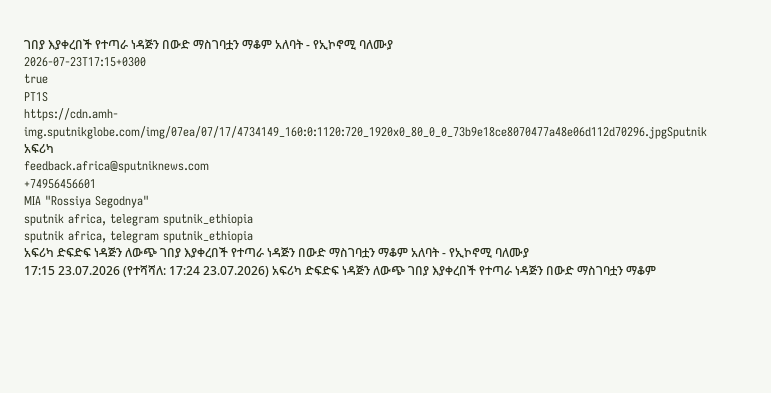ገበያ እያቀረበች የተጣራ ነዳጅን በውድ ማስገባቷን ማቆም አለባት - የኢኮኖሚ ባለሙያ
2026-07-23T17:15+0300
true
PT1S
https://cdn.amh-img.sputnikglobe.com/img/07ea/07/17/4734149_160:0:1120:720_1920x0_80_0_0_73b9e18ce8070477a48e06d112d70296.jpgSputnik አፍሪካ
feedback.africa@sputniknews.com
+74956456601
MIA "Rossiya Segodnya"
sputnik africa, telegram sputnik_ethiopia
sputnik africa, telegram sputnik_ethiopia
አፍሪካ ድፍድፍ ነዳጅን ለውጭ ገበያ እያቀረበች የተጣራ ነዳጅን በውድ ማስገባቷን ማቆም አለባት - የኢኮኖሚ ባለሙያ
17:15 23.07.2026 (የተሻሻለ: 17:24 23.07.2026) አፍሪካ ድፍድፍ ነዳጅን ለውጭ ገበያ እያቀረበች የተጣራ ነዳጅን በውድ ማስገባቷን ማቆም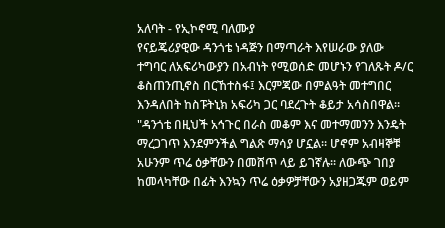አለባት - የኢኮኖሚ ባለሙያ
የናይጄሪያዊው ዳንጎቴ ነዳጅን በማጣራት እየሠራው ያለው ተግባር ለአፍሪካውያን በአብነት የሚወሰድ መሆኑን የገለጹት ዶ/ር ቆስጠንጢኖስ በርኸተስፋ፤ እርምጃው በምልዓት መተግበር እንዳለበት ከስፑትኒክ አፍሪካ ጋር ባደረጉት ቆይታ አሳስበዋል።
"ዳንጎቴ በዚህች አኅጉር በራስ መቆም እና መተማመንን እንዴት ማረጋገጥ እንደምንችል ግልጽ ማሳያ ሆኗል። ሆኖም አብዛኞቹ አሁንም ጥሬ ዕቃቸውን በመሸጥ ላይ ይገኛሉ፡፡ ለውጭ ገበያ ከመላካቸው በፊት እንኳን ጥሬ ዕቃዎቻቸውን አያዘጋጁም ወይም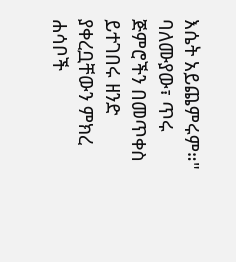እሴት አይጨምሩም።"
ባለሙያው፣ ጥሩ ጅምሮችን በመጥቀስ ይተገበሩ ዘንድ ያቀረቧቸውን ምክረ ሐሳቦች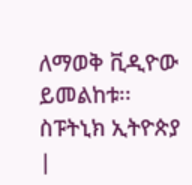ለማወቅ ቪዲዮው ይመልከቱ፡፡
ስፑትኒክ ኢትዮጵያ |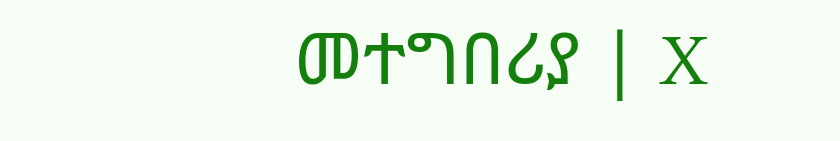መተግበሪያ | X